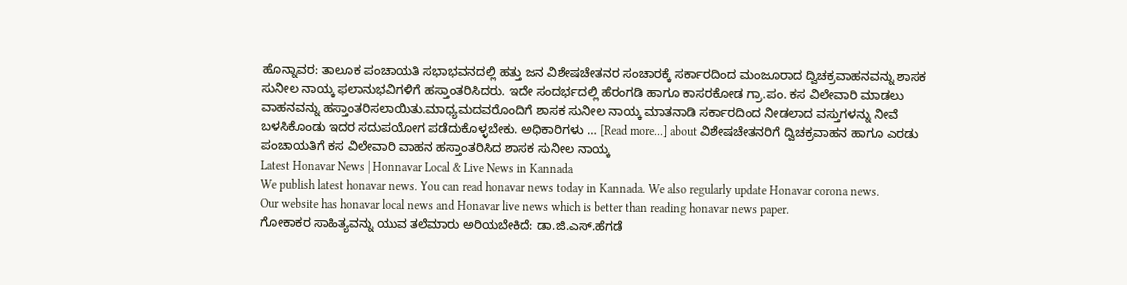ಹೊನ್ನಾವರ: ತಾಲೂಕ ಪಂಚಾಯತಿ ಸಭಾಭವನದಲ್ಲಿ ಹತ್ತು ಜನ ವಿಶೇಷಚೇತನರ ಸಂಚಾರಕ್ಕೆ ಸರ್ಕಾರದಿಂದ ಮಂಜೂರಾದ ದ್ವಿಚಕ್ರವಾಹನವನ್ನು ಶಾಸಕ ಸುನೀಲ ನಾಯ್ಕ ಫಲಾನುಭವಿಗಳಿಗೆ ಹಸ್ತಾಂತರಿಸಿದರು. ಇದೇ ಸಂದರ್ಭದಲ್ಲಿ ಹೆರಂಗಡಿ ಹಾಗೂ ಕಾಸರಕೋಡ ಗ್ರಾ.ಪಂ. ಕಸ ವಿಲೇವಾರಿ ಮಾಡಲು ವಾಹನವನ್ನು ಹಸ್ತಾಂತರಿಸಲಾಯಿತು.ಮಾಧ್ಯಮದವರೊಂದಿಗೆ ಶಾಸಕ ಸುನೀಲ ನಾಯ್ಕ ಮಾತನಾಡಿ ಸರ್ಕಾರದಿಂದ ನೀಡಲಾದ ವಸ್ತುಗಳನ್ನು ನೀವೆ ಬಳಸಿಕೊಂಡು ಇದರ ಸದುಪಯೋಗ ಪಡೆದುಕೊಳ್ಳಬೇಕು. ಅಧಿಕಾರಿಗಳು … [Read more...] about ವಿಶೇಷಚೇತನರಿಗೆ ದ್ವಿಚಕ್ರವಾಹನ ಹಾಗೂ ಎರಡು ಪಂಚಾಯತಿಗೆ ಕಸ ವಿಲೇವಾರಿ ವಾಹನ ಹಸ್ತಾಂತರಿಸಿದ ಶಾಸಕ ಸುನೀಲ ನಾಯ್ಕ
Latest Honavar News | Honnavar Local & Live News in Kannada
We publish latest honavar news. You can read honavar news today in Kannada. We also regularly update Honavar corona news.
Our website has honavar local news and Honavar live news which is better than reading honavar news paper.
ಗೋಕಾಕರ ಸಾಹಿತ್ಯವನ್ನು ಯುವ ತಲೆಮಾರು ಅರಿಯಬೇಕಿದೆ: ಡಾ.ಜಿ.ಎಸ್.ಹೆಗಡೆ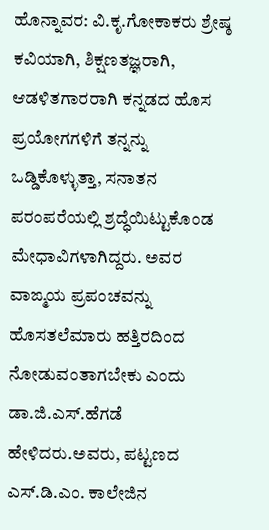ಹೊನ್ನಾವರ: ವಿ.ಕೃ.ಗೋಕಾಕರು ಶ್ರೇಷ್ಠ ಕವಿಯಾಗಿ, ಶಿಕ್ಷಣತಜ್ಞರಾಗಿ, ಆಡಳಿತಗಾರರಾಗಿ ಕನ್ನಡದ ಹೊಸ ಪ್ರಯೋಗಗಳಿಗೆ ತನ್ನನ್ನು ಒಡ್ಡಿಕೊಳ್ಳುತ್ತಾ, ಸನಾತನ ಪರಂಪರೆಯಲ್ಲಿ ಶ್ರದ್ಧೆಯಿಟ್ಟುಕೊಂಡ ಮೇಧಾವಿಗಳಾಗಿದ್ದರು. ಅವರ ವಾಙ್ಮಯ ಪ್ರಪಂಚವನ್ನು ಹೊಸತಲೆಮಾರು ಹತ್ತಿರದಿಂದ ನೋಡುವಂತಾಗಬೇಕು ಎಂದು ಡಾ.ಜಿ.ಎಸ್.ಹೆಗಡೆ ಹೇಳಿದರು.ಅವರು, ಪಟ್ಟಣದ ಎಸ್.ಡಿ.ಎಂ. ಕಾಲೇಜಿನ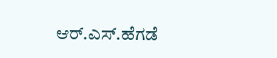ಆರ್.ಎಸ್.ಹೆಗಡೆ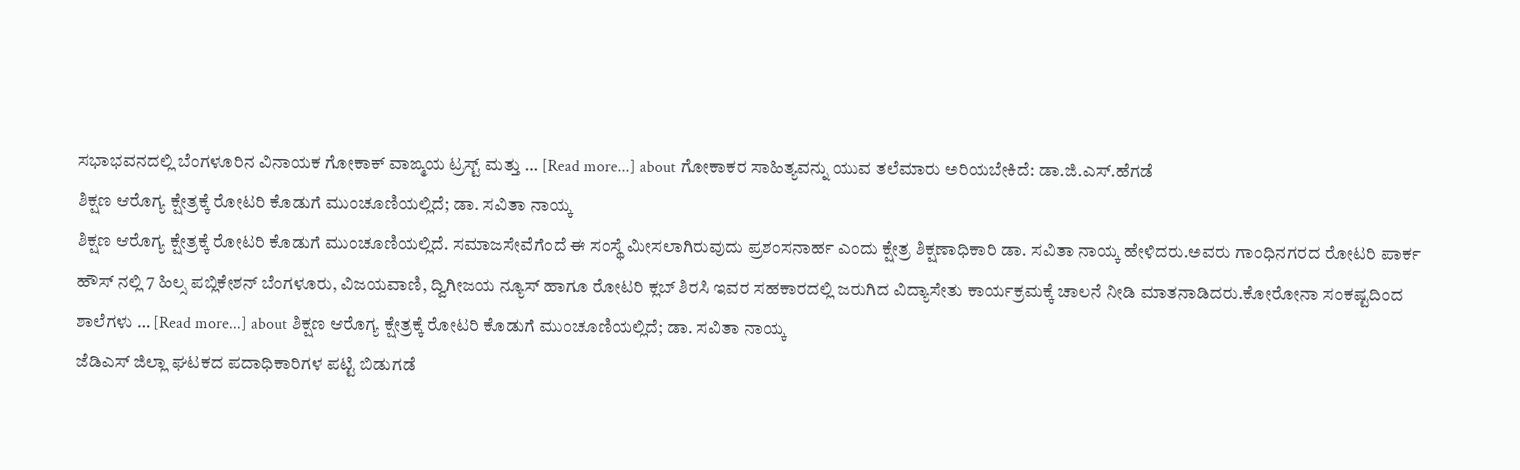ಸಭಾಭವನದಲ್ಲಿ ಬೆಂಗಳೂರಿನ ವಿನಾಯಕ ಗೋಕಾಕ್ ವಾಙ್ಮಯ ಟ್ರಸ್ಟ್ ಮತ್ತು … [Read more...] about ಗೋಕಾಕರ ಸಾಹಿತ್ಯವನ್ನು ಯುವ ತಲೆಮಾರು ಅರಿಯಬೇಕಿದೆ: ಡಾ.ಜಿ.ಎಸ್.ಹೆಗಡೆ
ಶಿಕ್ಷಣ ಆರೊಗ್ಯ ಕ್ಷೇತ್ರಕ್ಕೆ ರೋಟರಿ ಕೊಡುಗೆ ಮುಂಚೂಣಿಯಲ್ಲಿದೆ; ಡಾ. ಸವಿತಾ ನಾಯ್ಕ
ಶಿಕ್ಷಣ ಆರೊಗ್ಯ ಕ್ಷೇತ್ರಕ್ಕೆ ರೋಟರಿ ಕೊಡುಗೆ ಮುಂಚೂಣಿಯಲ್ಲಿದೆ. ಸಮಾಜಸೇವೆಗೆಂದೆ ಈ ಸಂಸ್ಥೆ ಮೀಸಲಾಗಿರುವುದು ಪ್ರಶಂಸನಾರ್ಹ ಎಂದು ಕ್ಷೇತ್ರ ಶಿಕ್ಷಣಾಧಿಕಾರಿ ಡಾ. ಸವಿತಾ ನಾಯ್ಕ ಹೇಳಿದರು.ಅವರು ಗಾಂಧಿನಗರದ ರೋಟರಿ ಪಾರ್ಕ ಹೌಸ್ ನಲ್ಲಿ 7 ಹಿಲ್ಸ ಪಬ್ಲಿಕೇಶನ್ ಬೆಂಗಳೂರು, ವಿಜಯವಾಣಿ, ದ್ವಿಗೀಜಯ ನ್ಯೂಸ್ ಹಾಗೂ ರೋಟರಿ ಕ್ಲಬ್ ಶಿರಸಿ ಇವರ ಸಹಕಾರದಲ್ಲಿ ಜರುಗಿದ ವಿದ್ಯಾಸೇತು ಕಾರ್ಯಕ್ರಮಕ್ಕೆ ಚಾಲನೆ ನೀಡಿ ಮಾತನಾಡಿದರು.ಕೋರೋನಾ ಸಂಕಷ್ಟದಿಂದ ಶಾಲೆಗಳು … [Read more...] about ಶಿಕ್ಷಣ ಆರೊಗ್ಯ ಕ್ಷೇತ್ರಕ್ಕೆ ರೋಟರಿ ಕೊಡುಗೆ ಮುಂಚೂಣಿಯಲ್ಲಿದೆ; ಡಾ. ಸವಿತಾ ನಾಯ್ಕ
ಜೆಡಿಎಸ್ ಜಿಲ್ಲಾ ಘಟಕದ ಪದಾಧಿಕಾರಿಗಳ ಪಟ್ಟಿ ಬಿಡುಗಡೆ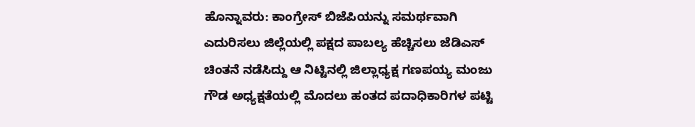ಹೊನ್ನಾವರು: ಕಾಂಗ್ರೇಸ್ ಬಿಜೆಪಿಯನ್ನು ಸಮರ್ಥವಾಗಿ ಎದುರಿಸಲು ಜಿಲ್ಲೆಯಲ್ಲಿ ಪಕ್ಷದ ಪಾಬಲ್ಯ ಹೆಚ್ಚಿಸಲು ಜೆಡಿಎಸ್ ಚಿಂತನೆ ನಡೆಸಿದ್ದು ಆ ನಿಟ್ಟಿನಲ್ಲಿ ಜಿಲ್ಲಾಧ್ಯಕ್ಷ ಗಣಪಯ್ಯ ಮಂಜು ಗೌಡ ಅಧ್ಯಕ್ಷತೆಯಲ್ಲಿ ಮೊದಲು ಹಂತದ ಪದಾಧಿಕಾರಿಗಳ ಪಟ್ಟಿ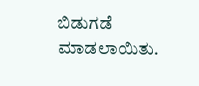ಬಿಡುಗಡೆ ಮಾಡಲಾಯಿತು.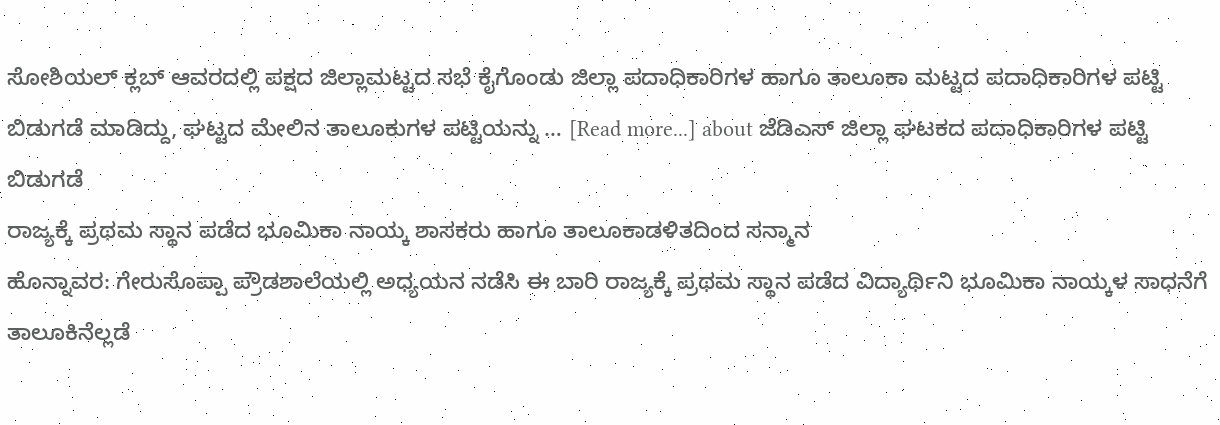ಸೋಶಿಯಲ್ ಕ್ಲಬ್ ಆವರದಲ್ಲಿ ಪಕ್ಷದ ಜಿಲ್ಲಾಮಟ್ಟದ ಸಭೆ ಕೈಗೊಂಡು ಜಿಲ್ಲಾ ಪದಾಧಿಕಾರಿಗಳ ಹಾಗೂ ತಾಲೂಕಾ ಮಟ್ಟದ ಪದಾಧಿಕಾರಿಗಳ ಪಟ್ಟಿ ಬಿಡುಗಡೆ ಮಾಡಿದ್ದು, ಘಟ್ಟದ ಮೇಲಿನ ತಾಲೂಕುಗಳ ಪಟ್ಟಿಯನ್ನು … [Read more...] about ಜೆಡಿಎಸ್ ಜಿಲ್ಲಾ ಘಟಕದ ಪದಾಧಿಕಾರಿಗಳ ಪಟ್ಟಿ ಬಿಡುಗಡೆ
ರಾಜ್ಯಕ್ಕೆ ಪ್ರಥಮ ಸ್ಥಾನ ಪಡೆದ ಭೂಮಿಕಾ ನಾಯ್ಕ ಶಾಸಕರು ಹಾಗೂ ತಾಲೂಕಾಡಳಿತದಿಂದ ಸನ್ಮಾನ
ಹೊನ್ನಾವರ: ಗೇರುಸೊಪ್ಪಾ ಪ್ರೌಡಶಾಲೆಯಲ್ಲಿ ಅಧ್ಯಯನ ನಡೆಸಿ ಈ ಬಾರಿ ರಾಜ್ಯಕ್ಕೆ ಪ್ರಥಮ ಸ್ಥಾನ ಪಡೆದ ವಿದ್ಯಾರ್ಥಿನಿ ಭೂಮಿಕಾ ನಾಯ್ಕಳ ಸಾಧನೆಗೆ ತಾಲೂಕಿನೆಲ್ಲಡೆ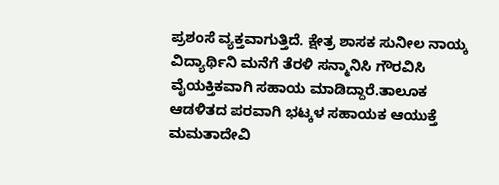ಪ್ರಶಂಸೆ ವ್ಯಕ್ತವಾಗುತ್ತಿದೆ. ಕ್ಷೇತ್ರ ಶಾಸಕ ಸುನೀಲ ನಾಯ್ಕ ವಿದ್ಯಾರ್ಥಿನಿ ಮನೆಗೆ ತೆರಳಿ ಸನ್ಮಾನಿಸಿ ಗೌರವಿಸಿ ವೈಯಕ್ತಿಕವಾಗಿ ಸಹಾಯ ಮಾಡಿದ್ದಾರೆ.ತಾಲೂಕ ಆಡಳಿತದ ಪರವಾಗಿ ಭಟ್ಕಳ ಸಹಾಯಕ ಆಯುಕ್ತೆ ಮಮತಾದೇವಿ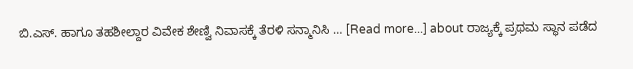ಬಿ.ಎಸ್. ಹಾಗೂ ತಹಶೀಲ್ದಾರ ವಿವೇಕ ಶೇಣ್ವಿ ನಿವಾಸಕ್ಕೆ ತೆರಳಿ ಸನ್ಮಾನಿಸಿ … [Read more...] about ರಾಜ್ಯಕ್ಕೆ ಪ್ರಥಮ ಸ್ಥಾನ ಪಡೆದ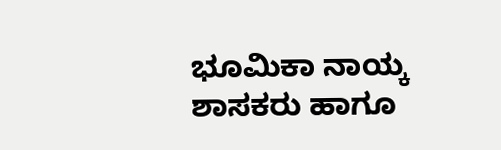ಭೂಮಿಕಾ ನಾಯ್ಕ ಶಾಸಕರು ಹಾಗೂ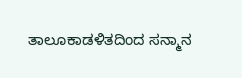ತಾಲೂಕಾಡಳಿತದಿಂದ ಸನ್ಮಾನ